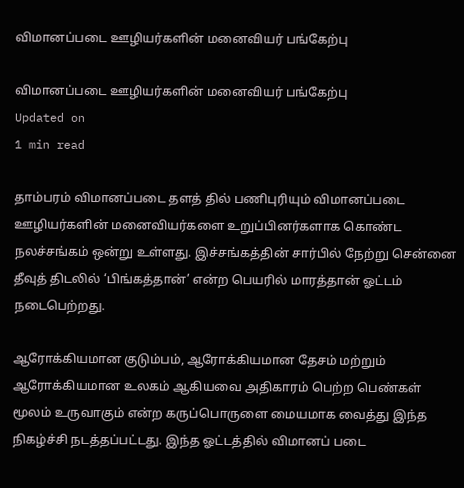விமானப்படை ஊழியர்களின் மனைவியர் பங்கேற்பு

விமானப்படை ஊழியர்களின் மனைவியர் பங்கேற்பு
Updated on
1 min read

தாம்பரம் விமானப்படை தளத் தில் பணிபுரியும் விமானப்படை ஊழியர்களின் மனைவியர்களை உறுப்பினர்களாக கொண்ட நலச்சங்கம் ஒன்று உள்ளது. இச்சங்கத்தின் சார்பில் நேற்று சென்னை தீவுத் திடலில் ‘பிங்கத்தான்’ என்ற பெயரில் மாரத்தான் ஓட்டம் நடைபெற்றது.

ஆரோக்கியமான குடும்பம், ஆரோக்கியமான தேசம் மற்றும் ஆரோக்கியமான உலகம் ஆகியவை அதிகாரம் பெற்ற பெண்கள் மூலம் உருவாகும் என்ற கருப்பொருளை மையமாக வைத்து இந்த நிகழ்ச்சி நடத்தப்பட்டது. இந்த ஓட்டத்தில் விமானப் படை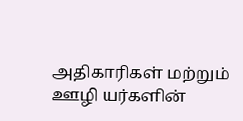அதிகாரிகள் மற்றும் ஊழி யர்களின்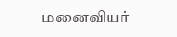மனைவியர்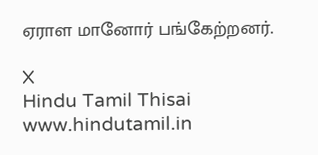ஏராள மானோர் பங்கேற்றனர்.

X
Hindu Tamil Thisai
www.hindutamil.in